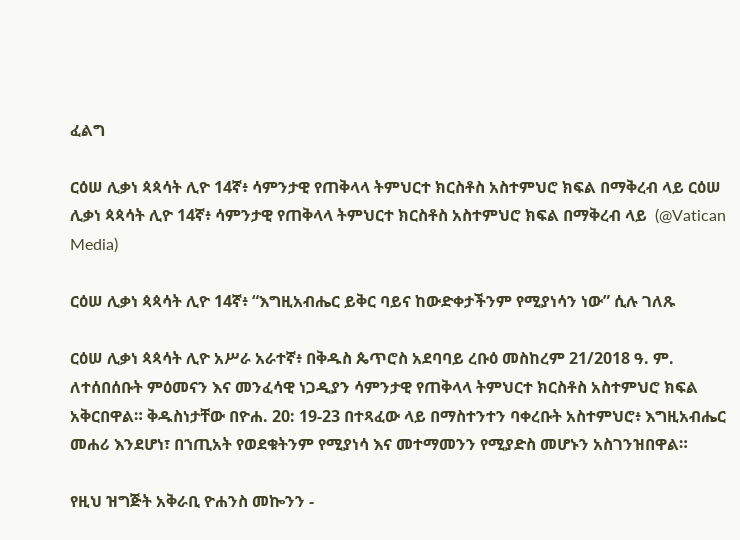ፈልግ

ርዕሠ ሊቃነ ጳጳሳት ሊዮ 14ኛ፥ ሳምንታዊ የጠቅላላ ትምህርተ ክርስቶስ አስተምህሮ ክፍል በማቅረብ ላይ ርዕሠ ሊቃነ ጳጳሳት ሊዮ 14ኛ፥ ሳምንታዊ የጠቅላላ ትምህርተ ክርስቶስ አስተምህሮ ክፍል በማቅረብ ላይ  (@Vatican Media)

ርዕሠ ሊቃነ ጳጳሳት ሊዮ 14ኛ፥ “እግዚአብሔር ይቅር ባይና ከውድቀታችንም የሚያነሳን ነው” ሲሉ ገለጹ

ርዕሠ ሊቃነ ጳጳሳት ሊዮ አሥራ አራተኛ፥ በቅዱስ ጴጥሮስ አደባባይ ረቡዕ መስከረም 21/2018 ዓ. ም. ለተሰበሰቡት ምዕመናን እና መንፈሳዊ ነጋዲያን ሳምንታዊ የጠቅላላ ትምህርተ ክርስቶስ አስተምህሮ ክፍል አቅርበዋል። ቅዱስነታቸው በዮሐ. 20: 19-23 በተጻፈው ላይ በማስተንተን ባቀረቡት አስተምህሮ፥ እግዚአብሔር መሐሪ እንደሆነ፣ በኀጢአት የወደቁትንም የሚያነሳ እና መተማመንን የሚያድስ መሆኑን አስገንዝበዋል።

የዚህ ዝግጅት አቅራቢ ዮሐንስ መኰንን -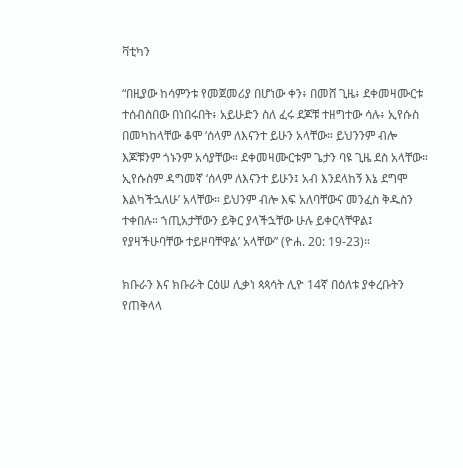ቫቲካን

“በዚያው ከሳምንቱ የመጀመሪያ በሆነው ቀን፥ በመሸ ጊዜ፥ ደቀመዛሙርቱ ተሰብስበው በነበሩበት፥ አይሁድን ስለ ፈሩ ደጆቹ ተዘግተው ሳሉ፥ ኢየሱስ በመካከላቸው ቆሞ ‘ሰላም ለእናንተ ይሁን አላቸው። ይህንንም ብሎ እጆቹንም ጎኑንም አሳያቸው። ደቀመዛሙርቱም ጌታን ባዩ ጊዜ ደስ አላቸው። ኢየሱስም ዳግመኛ ‘ሰላም ለእናንተ ይሁን፤ አብ እንደላከኝ እኔ ደግሞ እልካችኋለሁ’ አላቸው። ይህንም ብሎ እፍ አለባቸውና መንፈስ ቅዱስን ተቀበሉ። ኀጢአታቸውን ይቅር ያላችኋቸው ሁሉ ይቀርላቸዋል፤ የያዛችሁባቸው ተይዞባቸዋል’ አላቸው” (ዮሐ. 20: 19-23)።

ክቡራን እና ክቡራት ርዕሠ ሊቃነ ጳጳሳት ሊዮ 14ኛ በዕለቱ ያቀረቡትን የጠቅላላ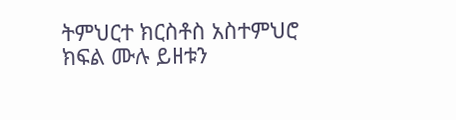ትምህርተ ክርስቶስ አስተምህሮ ክፍል ሙሉ ይዘቱን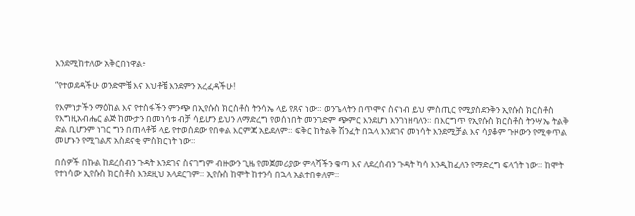እንደሚከተለው አቅርበነዋል፥

“የተወደዳችሁ ወንድሞቼ እና እህቶቼ እንደምን አረፈዳችሁ!

የእምነታችን ማዕከል እና የተስፋችን ምንጭ በኢየሱስ ክርስቶስ ትንሳኤ ላይ የጸና ነው። ወንጌላትን በጥሞና ስናነብ ይህ ምስጢር የሚያስደንቅን ኢየሱስ ክርስቶስ የእግዚአብሔር ልጅ ከሙታን በመነሳቱ ብቻ ሳይሆን ይህን ለማድረግ የወሰነበት መንገድም ጭምር እንደሆነ እንገነዘባለን። በእርግጥ የኢየሱስ ክርስቶስ ትንሣኤ ትልቅ ድል ቢሆንም ነገር ግን በጠላቶቹ ላይ የተወሰደው የበቀል እርምጃ አይደለም። ፍቅር ከትልቅ ሽንፈት በኋላ እንደገና መነሳት እንደሚቻል እና ሳያቆም ጉዞውን የሚቀጥል መሆኑን የሚገልጽ አስደናቂ ምስክርነት ነው።

በሰዎች በኩል ከደረሰብን ጉዳት እንደገና ስናገግም ብዙውን ጊዜ የመጀመሪያው ምላሻችን ቁጣ እና ለደረሰብን ጉዳት ካሳ እንዲከፈለን የማድረግ ፍላጎት ነው። ከሞት የተነሳው ኢየሱስ ክርስቶስ እንደዚህ አላደርገም። ኢየሱስ ከሞት ከተንሳ በኋላ አልተበቀለም።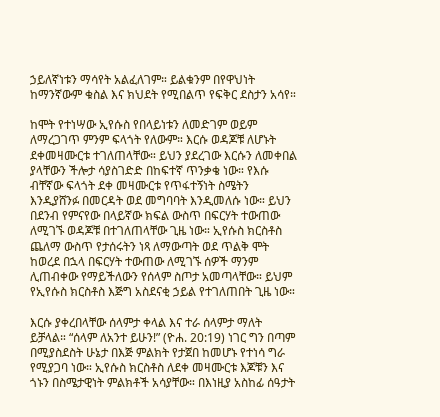ኃይለኛነቱን ማሳየት አልፈለገም። ይልቁንም በየዋህነት ከማንኛውም ቁስል እና ክህደት የሚበልጥ የፍቅር ደስታን አሳየ።

ከሞት የተነሣው ኢየሱስ የበላይነቱን ለመድገም ወይም ለማረጋገጥ ምንም ፍላጎት የለውም። እርሱ ወዳጆቹ ለሆኑት ደቀመዛሙርቱ ተገለጠላቸው። ይህን ያደረገው እርሱን ለመቀበል ያላቸውን ችሎታ ሳያስገድድ በከፍተኛ ጥንቃቄ ነው። የእሱ ብቸኛው ፍላጎት ደቀ መዛሙርቱ የጥፋተኝነት ስሜትን እንዲያሸንፉ በመርዳት ወደ መግባባት እንዲመለሱ ነው። ይህን በደንብ የምናየው በላይኛው ክፍል ውስጥ በፍርሃት ተውጠው ለሚገኙ ወዳጆቹ በተገለጠላቸው ጊዜ ነው። ኢየሱስ ክርስቶስ ጨለማ ውስጥ የታሰሩትን ነጻ ለማውጣት ወደ ጥልቅ ሞት ከወረደ በኋላ በፍርሃት ተውጠው ለሚገኙ ሰዎች ማንም ሊጠብቀው የማይችለውን የሰላም ስጦታ አመጣላቸው። ይህም የኢየሱስ ክርስቶስ እጅግ አስደናቂ ኃይል የተገለጠበት ጊዜ ነው።

እርሱ ያቀረበላቸው ሰላምታ ቀላል እና ተራ ሰላምታ ማለት ይቻላል። “ሰላም ለአንተ ይሁን!” (ዮሐ. 20:19) ነገር ግን በጣም በሚያስደስት ሁኔታ በእጅ ምልክት የታጀበ ከመሆኑ የተነሳ ግራ የሚያጋባ ነው። ኢየሱስ ክርስቶስ ለደቀ መዛሙርቱ እጆቹን እና ጎኑን በስሜታዊነት ምልክቶች አሳያቸው። በእነዚያ አስከፊ ሰዓታት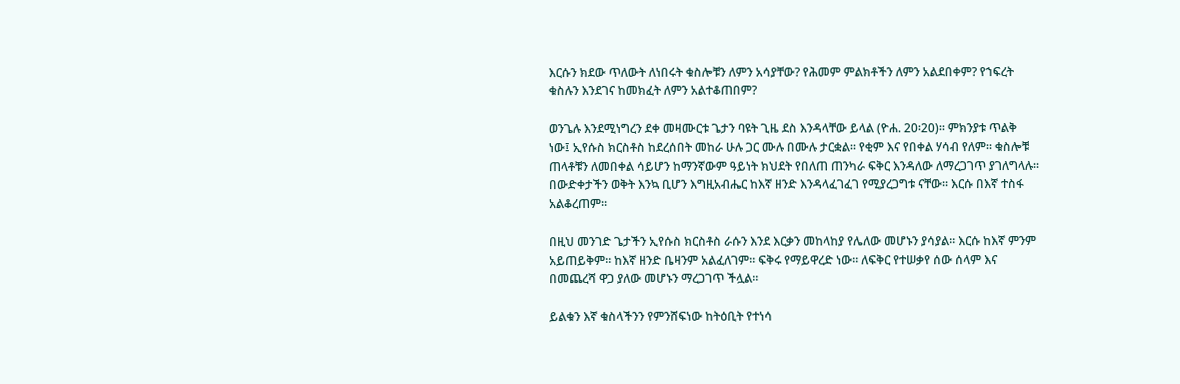እርሱን ክደው ጥለውት ለነበሩት ቁስሎቹን ለምን አሳያቸው? የሕመም ምልክቶችን ለምን አልደበቀም? የኀፍረት ቁስሉን እንደገና ከመክፈት ለምን አልተቆጠበም?

ወንጌሉ እንደሚነግረን ደቀ መዛሙርቱ ጌታን ባዩት ጊዜ ደስ እንዳላቸው ይላል (ዮሐ. 20፡20)። ምክንያቱ ጥልቅ ነው፤ ኢየሱስ ክርስቶስ ከደረሰበት መከራ ሁሉ ጋር ሙሉ በሙሉ ታርቋል። የቂም እና የበቀል ሃሳብ የለም። ቁስሎቹ ጠላቶቹን ለመበቀል ሳይሆን ከማንኛውም ዓይነት ክህደት የበለጠ ጠንካራ ፍቅር እንዳለው ለማረጋገጥ ያገለግላሉ። በውድቀታችን ወቅት እንኳ ቢሆን እግዚአብሔር ከእኛ ዘንድ እንዳላፈገፈገ የሚያረጋግቱ ናቸው። እርሱ በእኛ ተስፋ አልቆረጠም።

በዚህ መንገድ ጌታችን ኢየሱስ ክርስቶስ ራሱን እንደ እርቃን መከላከያ የሌለው መሆኑን ያሳያል። እርሱ ከእኛ ምንም አይጠይቅም። ከእኛ ዘንድ ቤዛንም አልፈለገም። ፍቅሩ የማይዋረድ ነው። ለፍቅር የተሠቃየ ሰው ሰላም እና በመጨረሻ ዋጋ ያለው መሆኑን ማረጋገጥ ችሏል።

ይልቁን እኛ ቁስላችንን የምንሸፍነው ከትዕቢት የተነሳ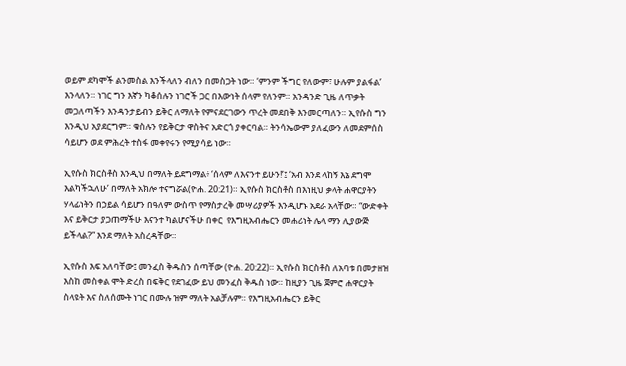ወይም ደካሞች ልንመስል እንችላለን ብለን በመስጋት ነው። ‘ምንም ችግር የለውም፣ ሁሉም ያልፋል’ እንላለን። ነገር ግን እኛን ካቆሰሉን ነገሮች ጋር በእውነት ሰላም የለንም። አንዳንድ ጊዜ ለጥቃት መጋለጣችን እንዳንታይብን ይቅር ለማለት የምናደርገውን ጥረት መደበቅ እንመርጣለን። ኢየሱስ ግን እንዲህ አያደርግም። ቁስሉን የይቅርታ ዋስትና አድርጎ ያቀርባል። ትንሳኤውም ያለፈውን ለመደምሰስ ሳይሆን ወደ ምሕረት ተስፋ መቀየሩን የሚያሳይ ነው።

ኢየሱስ ክርስቶስ እንዲህ በማለት ይደግማል፥ ‘ሰላም ለእናንተ ይሁን!’፤ ‘አብ እንደ ላከኝ እኔ ደግሞ እልካችኋለሁ’ በማለት አክሎ ተናግሯል(ዮሐ. 20:21)። ኢየሱስ ክርስቶስ በእነዚህ ቃላት ሐዋርያትን ሃላፊነትን በኃይል ሳይሆን በዓለም ውስጥ የማስታረቅ መሣሪያዎች እንዲሆኑ አደራ አላቸው። “ውድቀት እና ይቅርታ ያጋጠማችሁ እናንተ ካልሆናችሁ በቀር  የእግዚአብሔርን መሐሪነት ሌላ ማን ሊያውጅ ይችላል?” እንደ ማለት አስረዳቸው።

ኢየሱስ እፍ አለባቸው፤ መንፈስ ቅዱስን ሰጣቸው (ዮሐ. 20:22)። ኢየሱስ ክርስቶስ ለአባቱ በመታዘዝ እስከ መስቀል ሞት ድረስ በፍቅር የደገፈው ይህ መንፈስ ቅዱስ ነው። ከዚያን ጊዜ ጀምሮ ሐዋርያት ስላዩት እና ስለሰሙት ነገር በሙሉ ዝም ማለት አልቻሉም። የእግዚአብሔርን ይቅር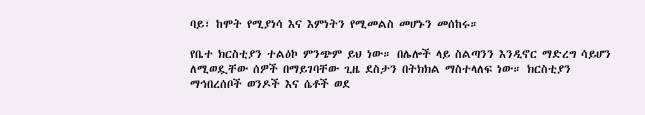ባይ፣ ከሞት የሚያነሳ እና እምነትን የሚመልስ መሆኑን መሰከሩ።

የቤተ ክርስቲያን ተልዕኮ ምንጭም ይህ ነው። በሌሎች ላይ ስልጣንን እንዲኖር ማድረግ ሳይሆን ለሚወዷቸው ሰዎች በማይገባቸው ጊዜ ደስታን በትክክል ማስተላለፍ ነው። ክርስቲያን ማኅበረሰቦች ወንዶች እና ሴቶች ወደ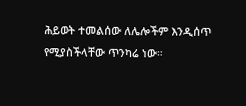ሕይወት ተመልሰው ለሌሎችም እንዲሰጥ የሚያስችላቸው ጥንካሬ ነው።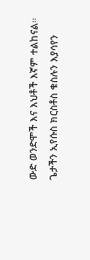ውድ ወንድሞች እና እህቶች እኛም ተልከናል። ጌታችን ኢየሱስ ክርስቶስ ቁስሉን እያሳየን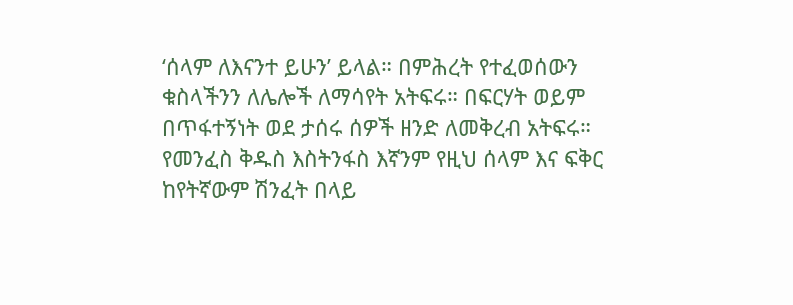‘ሰላም ለእናንተ ይሁን’ ይላል። በምሕረት የተፈወሰውን ቁስላችንን ለሌሎች ለማሳየት አትፍሩ። በፍርሃት ወይም በጥፋተኝነት ወደ ታሰሩ ሰዎች ዘንድ ለመቅረብ አትፍሩ። የመንፈስ ቅዱስ እስትንፋስ እኛንም የዚህ ሰላም እና ፍቅር ከየትኛውም ሽንፈት በላይ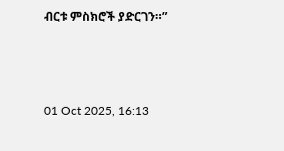ብርቱ ምስክሮች ያድርገን።”



01 Oct 2025, 16:13